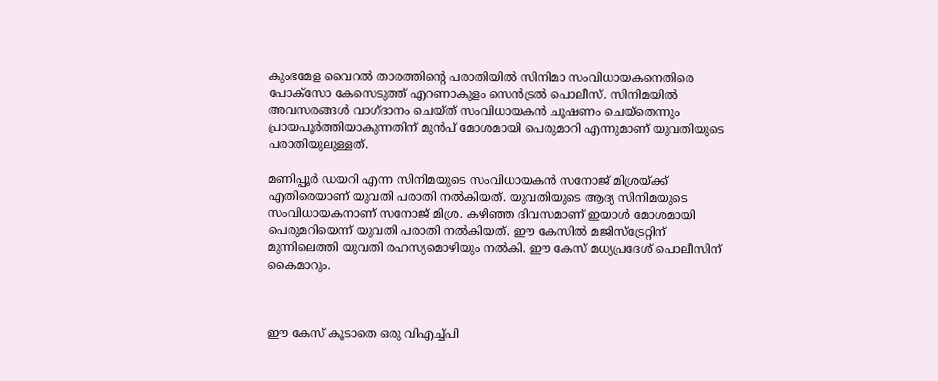കുംഭമേള വൈറല്‍ താരത്തിന്‍റെ പരാതിയില്‍ സിനിമാ സംവിധായകനെതിരെ പോക്സോ കേസെടുത്ത് എറണാകുളം സെന്‍ട്രല്‍ പൊലീസ്. സിനിമയില്‍ അവസരങ്ങൾ വാഗ്ദാനം ചെയ്ത് സംവിധായകൻ ചൂഷണം ചെയ്തെന്നും പ്രായപൂര്‍ത്തിയാകുന്നതിന് മുന്‍പ് മോശമായി പെരുമാറി എന്നുമാണ് യുവതിയുടെ പരാതിയുലുള്ളത്.

മണിപ്പൂര്‍ ഡയറി എന്ന സിനിമയുടെ സംവിധായകന്‍ സനോജ് മിശ്രയ്ക്ക് എതിരെയാണ് യുവതി പരാതി നല്‍കിയത്. യുവതിയുടെ ആദ്യ സിനിമയുടെ സംവിധായകനാണ് സനോജ് മിശ്ര. കഴിഞ്ഞ ദിവസമാണ് ഇയാള്‍ മോശമായി പെരുമറിയെന്ന് യുവതി പരാതി നല്‍കിയത്. ഈ കേസില്‍ മജിസ്ട്രേറ്റിന് മുന്നിലെത്തി യുവതി രഹസ്യമൊഴിയും നല്‍കി. ഈ കേസ് മധ്യപ്രദേശ് പൊലീസിന് കൈമാറും.



ഈ കേസ് കൂടാതെ ഒരു വിഎച്ച്പി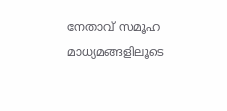നേതാവ് സമൂഹ മാധ്യമങ്ങളിലൂടെ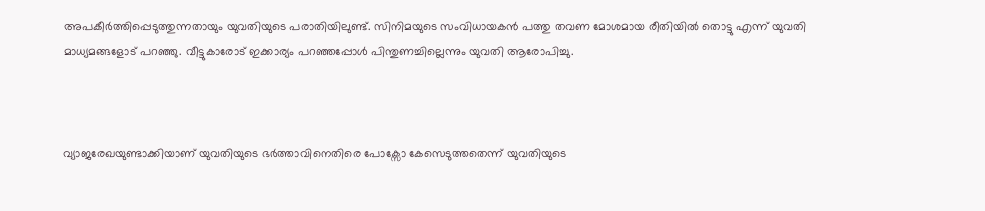അപകീര്‍ത്തിപ്പെടുത്തുന്നതായും യുവതിയുടെ പരാതിയിലുണ്ട്. സിനിമയുടെ സംവിധായകന്‍ പത്തു തവണ മോശമായ രീതിയില്‍ തൊട്ടു എന്ന് യുവതി മാധ്യമങ്ങളോട് പറഞ്ഞു. വീട്ടുകാരോട് ഇക്കാര്യം പറഞ്ഞപ്പോള്‍ പിന്തുണച്ചില്ലെന്നും യുവതി ആരോപിച്ചു.



വ്യാജരേഖയുണ്ടാക്കിയാണ് യുവതിയുടെ ഭര്‍ത്താവിനെതിരെ പോക്സോ കേസെടുത്തതെന്ന് യുവതിയുടെ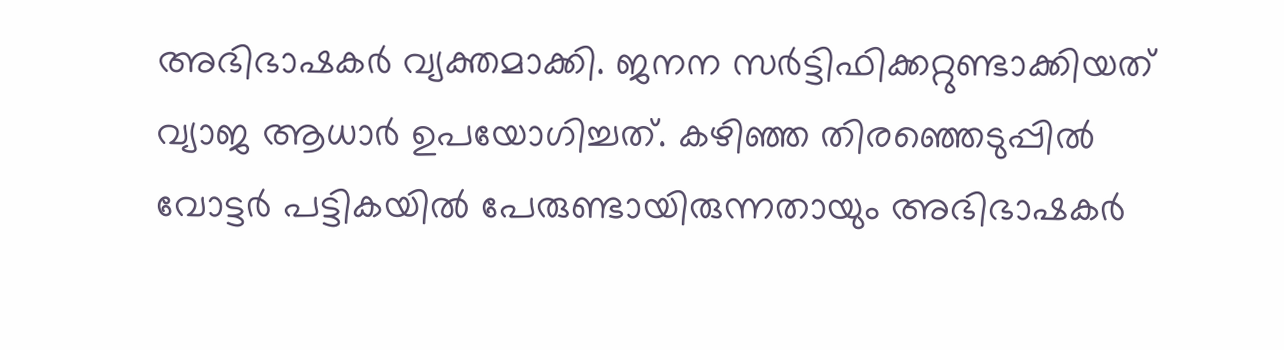അഭിഭാഷകര്‍ വ്യക്തമാക്കി. ജനന സര്‍ട്ടിഫിക്കറ്റുണ്ടാക്കിയത് വ്യാജ ആധാര്‍ ഉപയോഗിച്ചത്. കഴിഞ്ഞ തിരഞ്ഞെടുപ്പില്‍ വോട്ടര്‍ പട്ടികയില്‍ പേരുണ്ടായിരുന്നതായും അഭിഭാഷകര്‍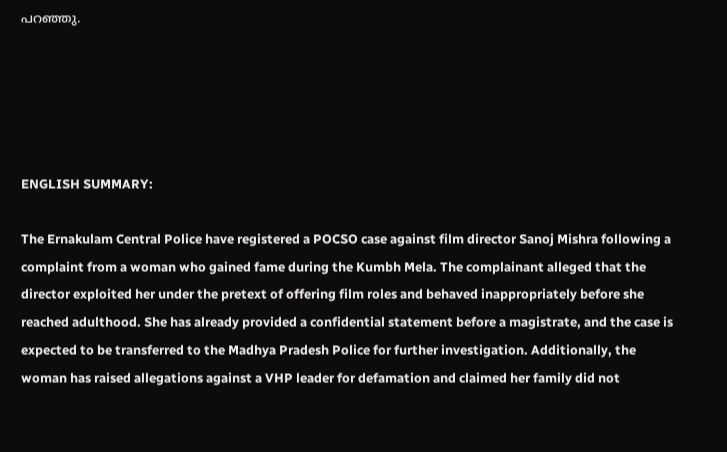പറഞ്ഞു.





ENGLISH SUMMARY:

The Ernakulam Central Police have registered a POCSO case against film director Sanoj Mishra following a complaint from a woman who gained fame during the Kumbh Mela. The complainant alleged that the director exploited her under the pretext of offering film roles and behaved inappropriately before she reached adulthood. She has already provided a confidential statement before a magistrate, and the case is expected to be transferred to the Madhya Pradesh Police for further investigation. Additionally, the woman has raised allegations against a VHP leader for defamation and claimed her family did not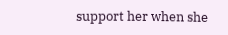support her when she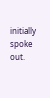initially spoke out.